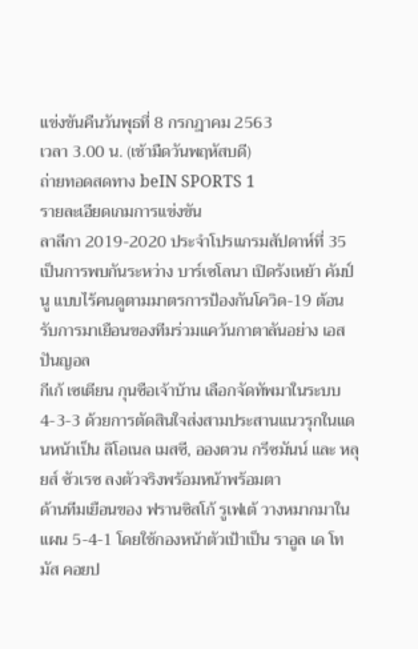แข่งขันคืนวันพุธที่ 8 กรกฎาคม 2563
เวลา 3.00 น. (เช้ามืดวันพฤหัสบดี)
ถ่ายทอดสดทาง beIN SPORTS 1
รายละเอียดเกมการแข่งขัน
ลาลีกา 2019-2020 ประจำโปรแกรมสัปดาห์ที่ 35 เป็นการพบกันระหว่าง บาร์เซโลนา เปิดรังเหย้า คัมป์ นู แบบไร้คนดูตามมาตรการป้องกันโควิด-19 ต้อนรับการมาเยือนของทีมร่วมแคว้นกาตาลันอย่าง เอสปันญอล
กีเก้ เซเตียน กุนซือเจ้าบ้าน เลือกจัดทัพมาในระบบ 4-3-3 ด้วยการตัดสินใจส่งสามประสานแนวรุกในแดนหน้าเป็น ลิโอเนล เมสซี, อองตวน กรีซมันน์ และ หลุยส์ ซัวเรซ ลงตัวจริงพร้อมหน้าพร้อมตา
ด้านทีมเยือนของ ฟรานซิสโก้ รูเฟเต้ วางหมากมาในแผน 5-4-1 โดยใช้กองหน้าตัวเป้าเป็น ราอูล เด โทมัส คอยป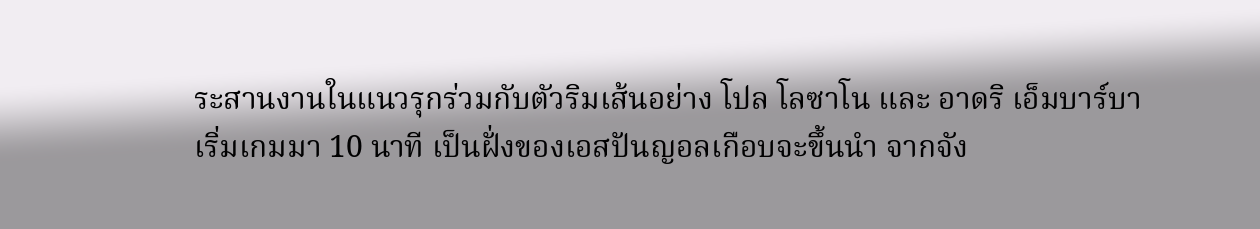ระสานงานในแนวรุกร่วมกับตัวริมเส้นอย่าง โปล โลซาโน และ อาดริ เอ็มบาร์บา
เริ่มเกมมา 10 นาที เป็นฝั่งของเอสปันญอลเกือบจะขึ้นนำ จากจัง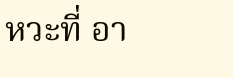หวะที่ อา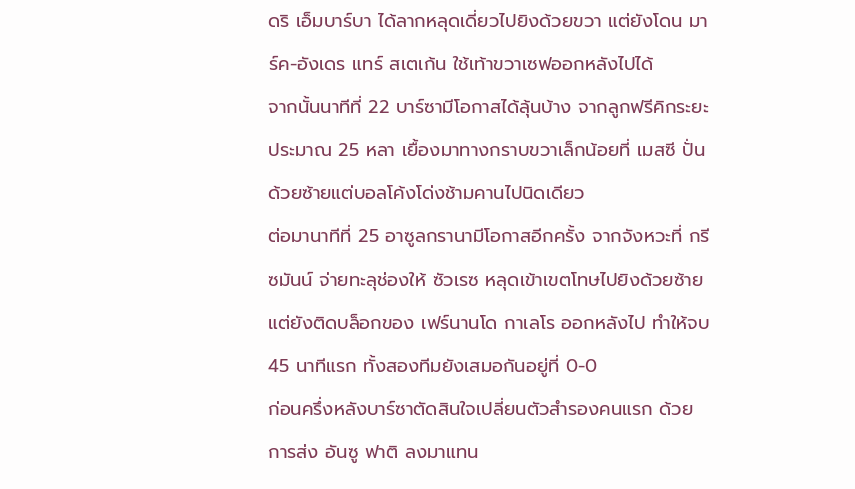ดริ เอ็มบาร์บา ได้ลากหลุดเดี่ยวไปยิงด้วยขวา แต่ยังโดน มาร์ค-อังเดร แทร์ สเตเก้น ใช้เท้าขวาเซฟออกหลังไปได้
จากนั้นนาทีที่ 22 บาร์ซามีโอกาสได้ลุ้นบ้าง จากลูกฟรีคิกระยะประมาณ 25 หลา เยื้องมาทางกราบขวาเล็กน้อยที่ เมสซี ปั่นด้วยซ้ายแต่บอลโค้งโด่งช้ามคานไปนิดเดียว
ต่อมานาทีที่ 25 อาซูลกรานามีโอกาสอีกครั้ง จากจังหวะที่ กรีซมันน์ จ่ายทะลุช่องให้ ซัวเรซ หลุดเข้าเขตโทษไปยิงด้วยซ้าย แต่ยังติดบล็อกของ เฟร์นานโด กาเลโร ออกหลังไป ทำให้จบ 45 นาทีแรก ทั้งสองทีมยังเสมอกันอยู่ที่ 0-0
ก่อนครึ่งหลังบาร์ซาตัดสินใจเปลี่ยนตัวสำรองคนแรก ด้วยการส่ง อันซู ฟาติ ลงมาแทน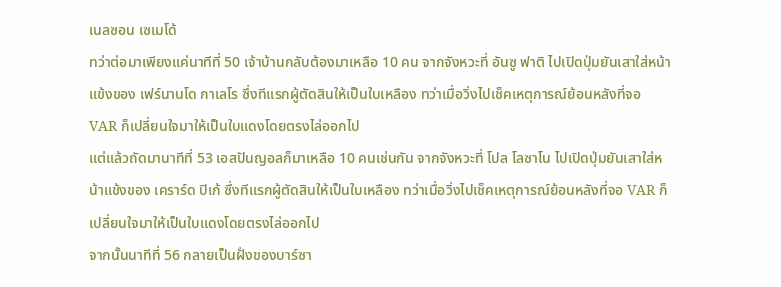เนลซอน เซเมโด้
ทว่าต่อมาเพียงแค่นาทีที่ 50 เจ้าบ้านกลับต้องมาเหลือ 10 คน จากจังหวะที่ อันซู ฟาติ ไปเปิดปุ่มยันเสาใส่หน้าแข้งของ เฟร์นานโด กาเลโร ซึ่งทีแรกผู้ตัดสินให้เป็นใบเหลือง ทว่าเมื่อวิ่งไปเช็คเหตุการณ์ย้อนหลังที่จอ VAR ก็เปลี่ยนใจมาให้เป็นใบแดงโดยตรงไล่ออกไป
แต่แล้วถัดมานาทีที่ 53 เอสปันญอลก็มาเหลือ 10 คนเช่นกัน จากจังหวะที่ โปล โลซาโน ไปเปิดปุ่มยันเสาใส่หน้าแข้งของ เคราร์ด ปิเก้ ซึ่งทีแรกผู้ตัดสินให้เป็นใบเหลือง ทว่าเมื่อวิ่งไปเช็คเหตุการณ์ย้อนหลังที่จอ VAR ก็เปลี่ยนใจมาให้เป็นใบแดงโดยตรงไล่ออกไป
จากนั้นนาทีที่ 56 กลายเป็นฝั่งของบาร์ซา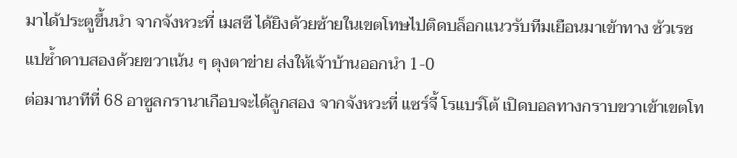มาได้ประตูขึ้นนำ จากจังหวะที่ เมสซี ได้ยิงด้วยซ้ายในเขตโทษไปติดบล็อกแนวรับทีมเยือนมาเข้าทาง ซัวเรซ แปซ้ำดาบสองด้วยขวาเน้น ๆ ตุงตาข่าย ส่งให้เจ้าบ้านออกนำ 1-0
ต่อมานาทีที่ 68 อาซูลกรานาเกือบจะได้ลูกสอง จากจังหวะที่ แซร์จี้ โรแบร์โต้ เปิดบอลทางกราบขวาเข้าเขตโท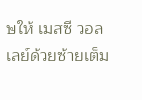ษให้ เมสซี วอลเลย์ด้วยซ้ายเต็ม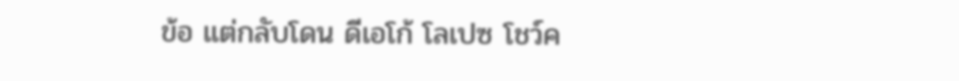ข้อ แต่กลับโดน ดีเอโก้ โลเปซ โชว์ค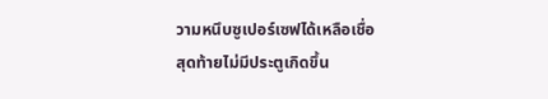วามหนึบซูเปอร์เซฟได้เหลือเชื่อ
สุดท้ายไม่มีประตูเกิดขึ้น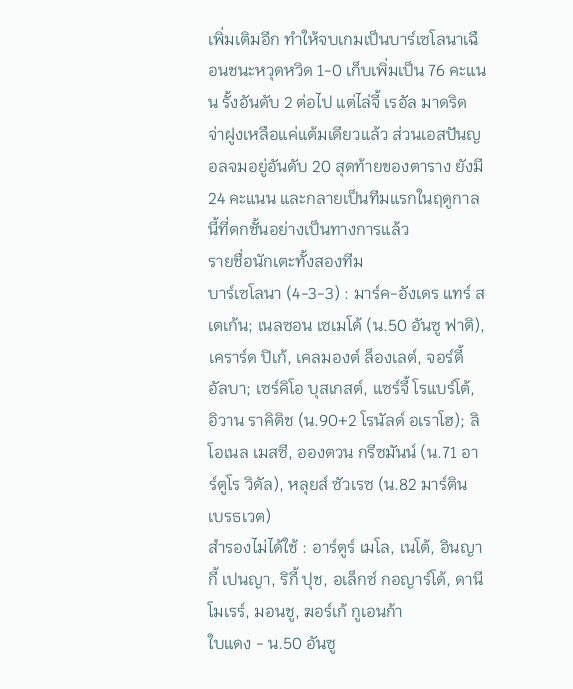เพิ่มเติมอีก ทำให้จบเกมเป็นบาร์เซโลนาเฉือนชนะหวุดหวิด 1-0 เก็บเพิ่มเป็น 76 คะแนน รั้งอันดับ 2 ต่อไป แต่ไล่จี้ เรอัล มาดริด จ่าฝูงเหลือแค่แต้มเดียวแล้ว ส่วนเอสปันญอลจมอยู่อันดับ 20 สุดท้ายของตาราง ยังมี 24 คะแนน และกลายเป็นทีมแรกในฤดูกาลนี้ที่ตกชั้นอย่างเป็นทางการแล้ว
รายชื่อนักเตะทั้งสองทีม
บาร์เซโลนา (4-3-3) : มาร์ค-อังเดร แทร์ สเตเก้น; เนลซอน เซเมโด้ (น.50 อันซู ฟาติ), เคราร์ด ปิเก้, เคลมองต์ ล็องเลต์, จอร์ดี้ อัลบา; เซร์คิโอ บุสเกสต์, แซร์จี้ โรแบร์โต้, อิวาน ราคิติช (น.90+2 โรนัลด์ อเราโฮ); ลิโอเนล เมสซี, อองตวน กรีซมันน์ (น.71 อาร์ตูโร วิดัล), หลุยส์ ซัวเรซ (น.82 มาร์ติน เบรธเวต)
สำรองไม่ได้ใช้ : อาร์ตูร์ เมโล, เนโต้, อินญากี้ เปนญา, ริกี้ ปุช, อเล็กซ์ กอญาร์โด้, ดานี โมเรร์, มอนชู, ฆอร์เก้ กูเอนก้า
ใบแดง - น.50 อันซู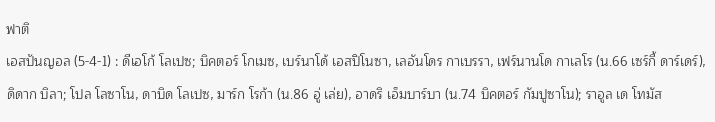ฟาติ
เอสปันญอล (5-4-1) : ดีเอโก้ โลเปซ; บิคตอร์ โกเมซ, เบร์นาโด้ เอสปิโนซา, เลอันโดร กาเบรรา, เฟร์นานโด กาเลโร (น.66 เซร์กี้ ดาร์เดร์), ดิดาก บิลา; โปล โลซาโน, ดาบิด โลเปซ, มาร์ก โรก้า (น.86 อู่ เล่ย), อาดริ เอ็มบาร์บา (น.74 บิคตอร์ กัมปูซาโน); ราอูล เด โทมัส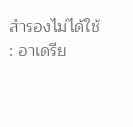สำรองไม่ได้ใช้ : อาเดรีย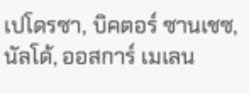เปโดรซา, บิคตอร์ ซานเชซ, นัลโด้, ออสการ์ เมเลน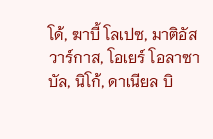โด้, ฆาบี้ โลเปซ, มาติอัส วาร์กาส, โอเยร์ โอลาซาบัล, นิโก้, ดาเนียล บิ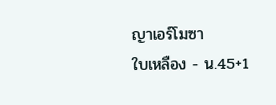ญาเอร์โมซา
ใบเหลือง - น.45+1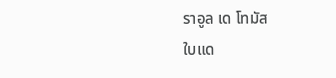ราอูล เด โทมัส
ใบแด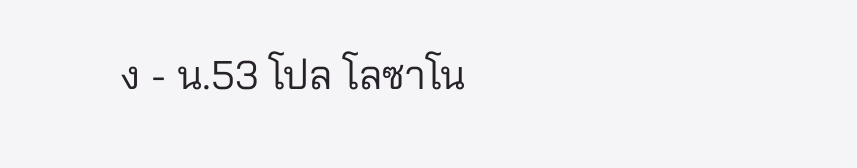ง - น.53 โปล โลซาโน